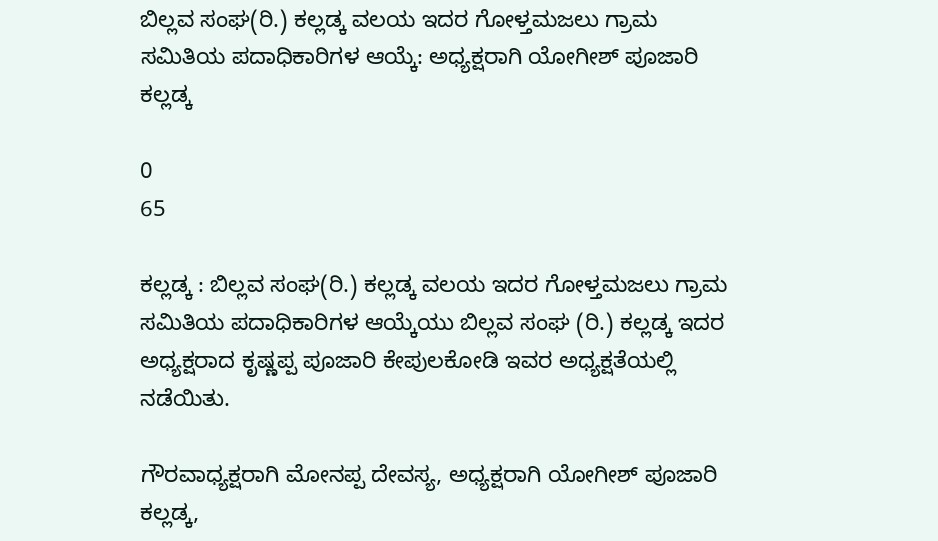ಬಿಲ್ಲವ ಸಂಘ(ರಿ.) ಕಲ್ಲಡ್ಕ ವಲಯ ಇದರ ಗೋಳ್ತಮಜಲು ಗ್ರಾಮ ಸಮಿತಿಯ ಪದಾಧಿಕಾರಿಗಳ ಆಯ್ಕೆ: ಅಧ್ಯಕ್ಷರಾಗಿ ಯೋಗೀಶ್ ಪೂಜಾರಿ ಕಲ್ಲಡ್ಕ

0
65

ಕಲ್ಲಡ್ಕ : ಬಿಲ್ಲವ ಸಂಘ(ರಿ.) ಕಲ್ಲಡ್ಕ ವಲಯ ಇದರ ಗೋಳ್ತಮಜಲು ಗ್ರಾಮ ಸಮಿತಿಯ ಪದಾಧಿಕಾರಿಗಳ ಆಯ್ಕೆಯು ಬಿಲ್ಲವ ಸಂಘ (ರಿ.) ಕಲ್ಲಡ್ಕ ಇದರ ಅಧ್ಯಕ್ಷರಾದ ಕೃಷ್ಣಪ್ಪ ಪೂಜಾರಿ ಕೇಪುಲಕೋಡಿ ಇವರ ಅಧ್ಯಕ್ಷತೆಯಲ್ಲಿ ನಡೆಯಿತು.

ಗೌರವಾಧ್ಯಕ್ಷರಾಗಿ ಮೋನಪ್ಪ ದೇವಸ್ಯ, ಅಧ್ಯಕ್ಷರಾಗಿ ಯೋಗೀಶ್ ಪೂಜಾರಿ ಕಲ್ಲಡ್ಕ,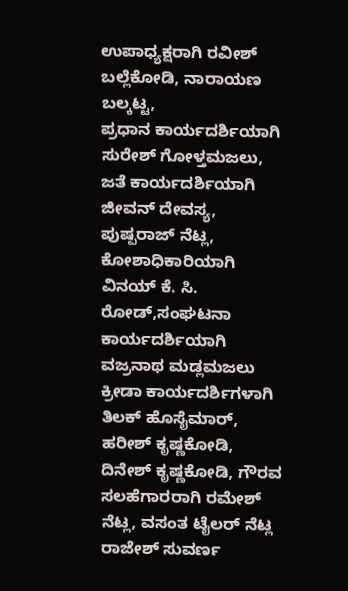ಉಪಾಧ್ಯಕ್ಷರಾಗಿ ರವೀಶ್ ಬಲ್ಲೆಕೋಡಿ, ನಾರಾಯಣ ಬಲ್ಕಟ್ಟ,
ಪ್ರಧಾನ ಕಾರ್ಯದರ್ಶಿಯಾಗಿ ಸುರೇಶ್ ಗೋಳ್ತಮಜಲು, ಜತೆ ಕಾರ್ಯದರ್ಶಿಯಾಗಿ ಜೀವನ್ ದೇವಸ್ಯ, ಪುಷ್ಪರಾಜ್ ನೆಟ್ಲ, ಕೋಶಾಧಿಕಾರಿಯಾಗಿ
ವಿನಯ್ ಕೆ. ಸಿ. ರೋಡ್,ಸಂಘಟನಾ ಕಾರ್ಯದರ್ಶಿಯಾಗಿ ವಜ್ರನಾಥ ಮಡ್ಲಮಜಲು ಕ್ರೀಡಾ ಕಾರ್ಯದರ್ಶಿಗಳಾಗಿ ತಿಲಕ್ ಹೊಸೈಮಾರ್,
ಹರೀಶ್ ಕೃಷ್ಣಕೋಡಿ, ದಿನೇಶ್ ಕೃಷ್ಣಕೋಡಿ, ಗೌರವ ಸಲಹೆಗಾರರಾಗಿ ರಮೇಶ್ ನೆಟ್ಲ, ವಸಂತ ಟೈಲರ್ ನೆಟ್ಲ ರಾಜೇಶ್ ಸುವರ್ಣ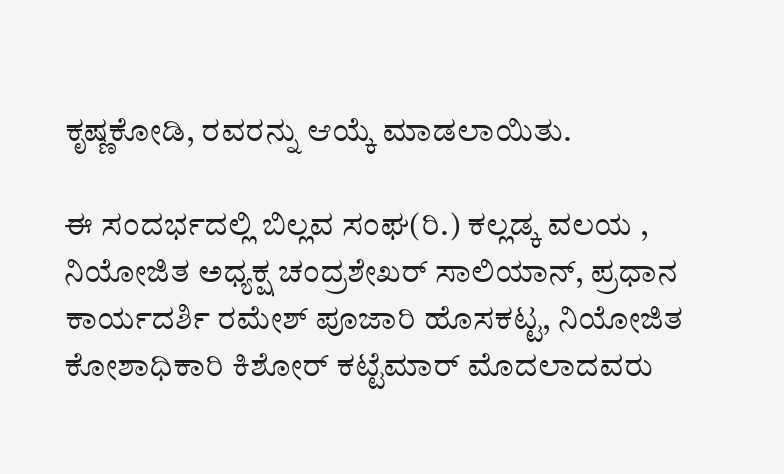ಕೃಷ್ಣಕೋಡಿ, ರವರನ್ನು ಆಯ್ಕೆ ಮಾಡಲಾಯಿತು.

ಈ ಸಂದರ್ಭದಲ್ಲಿ ಬಿಲ್ಲವ ಸಂಘ(ರಿ.) ಕಲ್ಲಡ್ಕ ವಲಯ , ನಿಯೋಜಿತ ಅಧ್ಯಕ್ಷ ಚಂದ್ರಶೇಖರ್ ಸಾಲಿಯಾನ್, ಪ್ರಧಾನ ಕಾರ್ಯದರ್ಶಿ ರಮೇಶ್ ಪೂಜಾರಿ ಹೊಸಕಟ್ಟ, ನಿಯೋಜಿತ ಕೋಶಾಧಿಕಾರಿ ಕಿಶೋರ್ ಕಟ್ಟೆಮಾರ್ ಮೊದಲಾದವರು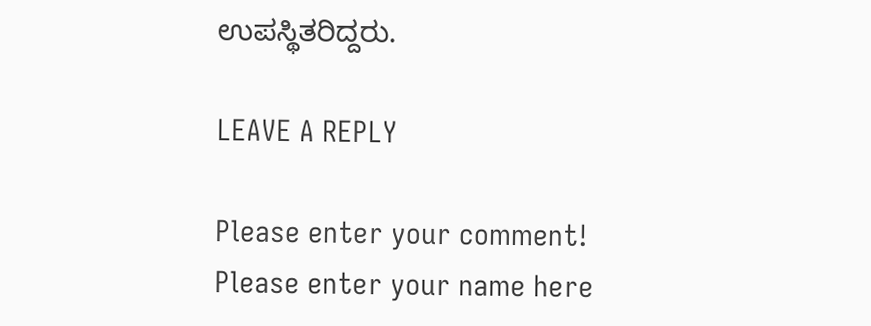ಉಪಸ್ಥಿತರಿದ್ದರು.

LEAVE A REPLY

Please enter your comment!
Please enter your name here